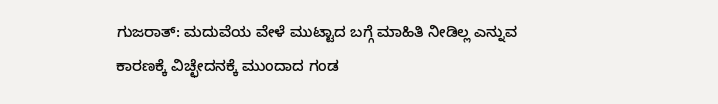ಗುಜರಾತ್‌: ಮದುವೆಯ ವೇಳೆ ಮುಟ್ಟಾದ ಬಗ್ಗೆ ಮಾಹಿತಿ ನೀಡಿಲ್ಲ ಎನ್ನುವ ಕಾರಣಕ್ಕೆ ವಿಚ್ಛೇದನಕ್ಕೆ ಮುಂದಾದ ಗಂಡ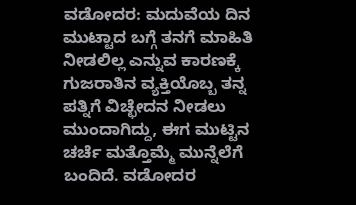ವಡೋದರ: ಮದುವೆಯ ದಿನ ಮುಟ್ಟಾದ ಬಗ್ಗೆ ತನಗೆ ಮಾಹಿತಿ ನೀಡಲಿಲ್ಲ ಎನ್ನುವ ಕಾರಣಕ್ಕೆ ಗುಜರಾತಿನ ವ್ಯಕ್ತಿಯೊಬ್ಬ ತನ್ನ ಪತ್ನಿಗೆ ವಿಚ್ಛೇದನ ನೀಡಲು ಮುಂದಾಗಿದ್ದು, ಈಗ ಮುಟ್ಟಿನ ಚರ್ಚೆ ಮತ್ತೊಮ್ಮೆ ಮುನ್ನೆಲೆಗೆ ಬಂದಿದೆ. ವಡೋದರ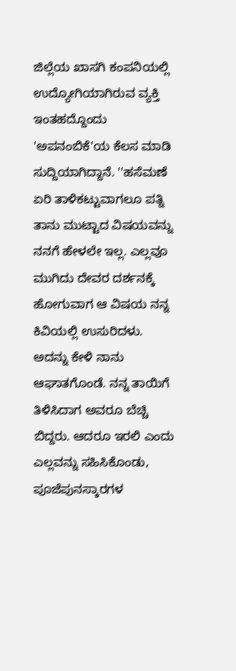ಜಿಲ್ಲೆಯ ಖಾಸಗಿ ಕಂಪನಿಯಲ್ಲಿ ಉದ್ಯೋಗಿಯಾಗಿರುವ ವ್ಯಕ್ತಿ ಇಂತಹದ್ದೊಂದು 'ಅಪನಂಬಿಕೆ'ಯ ಕೆಲಸ ಮಾಡಿ ಸುದ್ದಿಯಾಗಿದ್ದಾನೆ. ''ಹಸೆಮಣೆ ಏರಿ ತಾಳಿಕಟ್ಟುವಾಗಲೂ ಪತ್ನಿ ತಾನು ಮುಟ್ಟಾದ ವಿಷಯವನ್ನು ನನಗೆ ಹೇಳಲೇ ಇಲ್ಲ. ಎಲ್ಲವೂ ಮುಗಿದು ದೇವರ ದರ್ಶನಕ್ಕೆ ಹೋಗುವಾಗ ಆ ವಿಷಯ ನನ್ನ ಕಿವಿಯಲ್ಲಿ ಉಸುರಿದಳು. ಅದನ್ನು ಕೇಳಿ ನಾನು ಆಘಾತಗೊಂಡೆ. ನನ್ನ ತಾಯಿಗೆ ತಿಳಿಸಿದಾಗ ಅವರೂ ಬೆಚ್ಚಿ ಬಿದ್ದರು. ಆದರೂ ಇರಲಿ ಎಂದು ಎಲ್ಲವನ್ನು ಸಹಿಸಿಕೊಂಡು, ಪೂಜೆಪುನಸ್ಕಾರಗಳ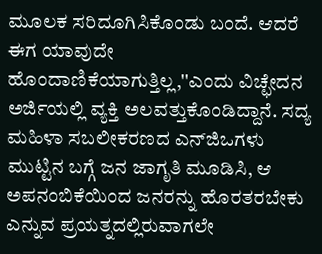ಮೂಲಕ ಸರಿದೂಗಿಸಿಕೊಂಡು ಬಂದೆ. ಆದರೆ ಈಗ ಯಾವುದೇ ಹೊಂದಾಣಿಕೆಯಾಗುತ್ತಿಲ್ಲ,''ಎಂದು ವಿಚ್ಛೇದನ ಅರ್ಜಿಯಲ್ಲಿ ವ್ಯಕ್ತಿ ಅಲವತ್ತುಕೊಂಡಿದ್ದಾನೆ. ಸದ್ಯ ಮಹಿಳಾ ಸಬಲೀಕರಣದ ಎನ್‌ಜಿಒಗಳು ಮುಟ್ಟಿನ ಬಗ್ಗೆ ಜನ ಜಾಗೃತಿ ಮೂಡಿಸಿ, ಆ ಅಪನಂಬಿಕೆಯಿಂದ ಜನರನ್ನು ಹೊರತರಬೇಕು ಎನ್ನುವ ಪ್ರಯತ್ನದಲ್ಲಿರುವಾಗಲೇ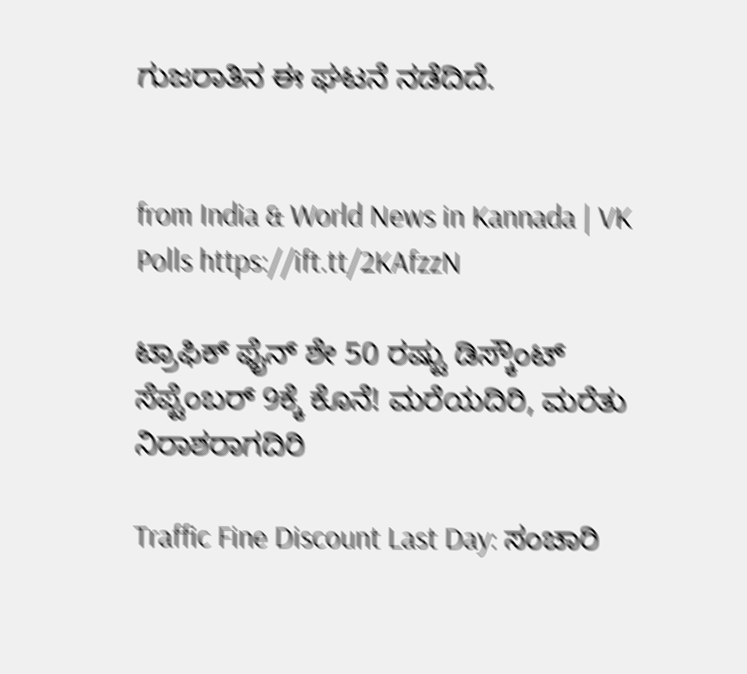ಗುಜರಾತಿನ ಈ ಘಟನೆ ನಡೆದಿದೆ.


from India & World News in Kannada | VK Polls https://ift.tt/2KAfzzN

ಟ್ರಾಫಿಕ್‌ ಫೈನ್‌ ಶೇ 50 ರಷ್ಟು ಡಿಸ್ಕೌಂಟ್‌ ಸೆಪ್ಟೆಂಬರ್‌ 9ಕ್ಕೆ ಕೊನೆ! ಮರೆಯದಿರಿ, ಮರೆತು ನಿರಾಶರಾಗದಿರಿ

Traffic Fine Discount Last Day: ಸಂಚಾರಿ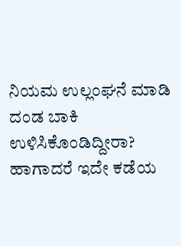ನಿಯಮ ಉಲ್ಲಂಘನೆ ಮಾಡಿ ದಂಡ ಬಾಕಿ ಉಳಿಸಿಕೊಂಡಿದ್ದೀರಾ? ಹಾಗಾದರೆ ಇದೇ ಕಡೆಯ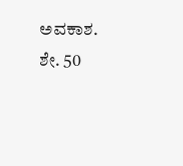ಅವಕಾಶ. ಶೇ. 50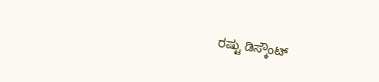ರಷ್ಟು ಡಿಸ್ಕೌಂಟ್‌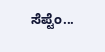ಸೆಪ್ಟೆಂ...